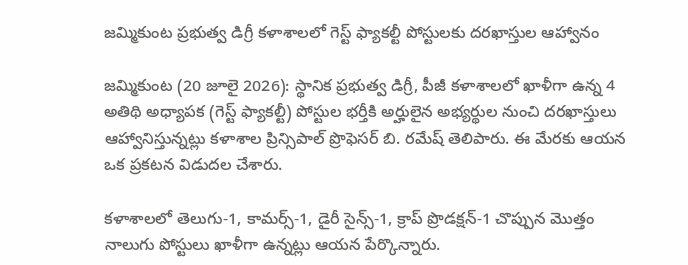జమ్మికుంట ప్రభుత్వ డిగ్రీ కళాశాలలో గెస్ట్ ఫ్యాకల్టీ పోస్టులకు దరఖాస్తుల ఆహ్వానం

జమ్మికుంట (20 జూలై 2026): స్థానిక ప్రభుత్వ డిగ్రీ, పీజీ కళాశాలలో ఖాళీగా ఉన్న 4 అతిథి అధ్యాపక (గెస్ట్ ఫ్యాకల్టీ) పోస్టుల భర్తీకి అర్హులైన అభ్యర్థుల నుంచి దరఖాస్తులు ఆహ్వానిస్తున్నట్లు కళాశాల ప్రిన్సిపాల్ ప్రొఫెసర్ బి. రమేష్ తెలిపారు. ఈ మేరకు ఆయన ఒక ప్రకటన విడుదల చేశారు.

కళాశాలలో తెలుగు-1, కామర్స్-1, డైరీ సైన్స్-1, క్రాప్ ప్రొడక్షన్-1 చొప్పున మొత్తం నాలుగు పోస్టులు ఖాళీగా ఉన్నట్లు ఆయన పేర్కొన్నారు.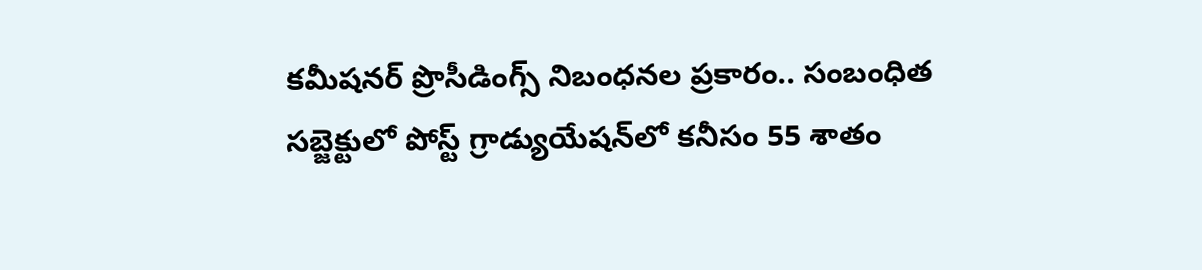కమీషనర్ ప్రొసీడింగ్స్ నిబంధనల ప్రకారం.. సంబంధిత సబ్జెక్టులో పోస్ట్ గ్రాడ్యుయేషన్‌లో కనీసం 55 శాతం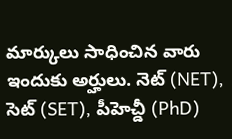మార్కులు సాధించిన వారు ఇందుకు అర్హులు. నెట్ (NET), సెట్ (SET), పీహెచ్డీ (PhD)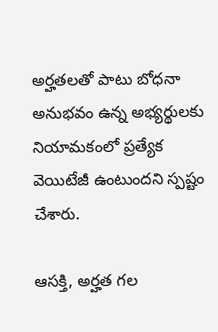అర్హతలతో పాటు బోధనా అనుభవం ఉన్న అభ్యర్థులకు నియామకంలో ప్రత్యేక వెయిటేజీ ఉంటుందని స్పష్టం చేశారు.

ఆసక్తి, అర్హత గల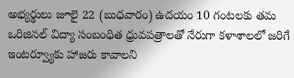అభ్యర్థులు జూలై 22 (బుధవారం) ఉదయం 10 గంటలకు తమ ఒరిజినల్ విద్యా సంబంధిత ధ్రువపత్రాలతో నేరుగా కళాశాలలో జరిగే ఇంటర్వ్యూకు హాజరు కావాలని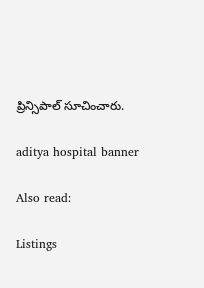ప్రిన్సిపాల్ సూచించారు.

aditya hospital banner

Also read:

Listings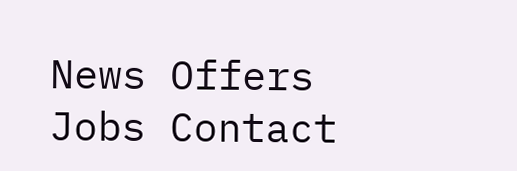News Offers Jobs Contact